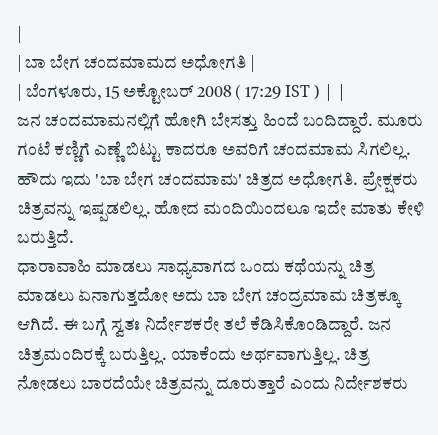|
| ಬಾ ಬೇಗ ಚಂದಮಾಮದ ಅಧೋಗತಿ |
| ಬೆಂಗಳೂರು, 15 ಅಕ್ಟೋಬರ್ 2008 ( 17:29 IST ) | |
ಜನ ಚಂದಮಾಮನಲ್ಲಿಗೆ ಹೋಗಿ ಬೇಸತ್ತು ಹಿಂದೆ ಬಂದಿದ್ದಾರೆ. ಮೂರು ಗಂಟೆ ಕಣ್ಣಿಗೆ ಎಣ್ಣೆ ಬಿಟ್ಟು ಕಾದರೂ ಅವರಿಗೆ ಚಂದಮಾಮ ಸಿಗಲಿಲ್ಲ. ಹೌದು ಇದು 'ಬಾ ಬೇಗ ಚಂದಮಾಮ' ಚಿತ್ರದ ಅಧೋಗತಿ. ಪ್ರೇಕ್ಷಕರು ಚಿತ್ರವನ್ನು ಇಷ್ಪಡಲಿಲ್ಲ. ಹೋದ ಮಂದಿಯಿಂದಲೂ ಇದೇ ಮಾತು ಕೇಳಿ ಬರುತ್ತಿದೆ.
ಧಾರಾವಾಹಿ ಮಾಡಲು ಸಾಧ್ಯವಾಗದ ಒಂದು ಕಥೆಯನ್ನು ಚಿತ್ರ ಮಾಡಲು ಏನಾಗುತ್ತದೋ ಅದು ಬಾ ಬೇಗ ಚಂದ್ರಮಾಮ ಚಿತ್ರಕ್ಕೂ ಆಗಿದೆ. ಈ ಬಗ್ಗೆ ಸ್ವತಃ ನಿರ್ದೇಶಕರೇ ತಲೆ ಕೆಡಿಸಿಕೊಂಡಿದ್ದಾರೆ. ಜನ ಚಿತ್ರಮಂದಿರಕ್ಕೆ ಬರುತ್ತಿಲ್ಲ. ಯಾಕೆಂದು ಅರ್ಥವಾಗುತ್ತಿಲ್ಲ. ಚಿತ್ರ ನೋಡಲು ಬಾರದೆಯೇ ಚಿತ್ರವನ್ನು ದೂರುತ್ತಾರೆ ಎಂದು ನಿರ್ದೇಶಕರು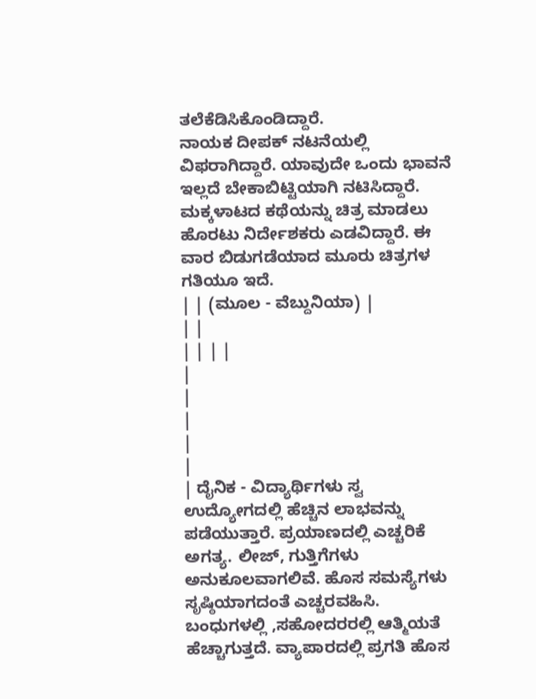ತಲೆಕೆಡಿಸಿಕೊಂಡಿದ್ದಾರೆ.
ನಾಯಕ ದೀಪಕ್ ನಟನೆಯಲ್ಲಿ ವಿಫರಾಗಿದ್ದಾರೆ. ಯಾವುದೇ ಒಂದು ಭಾವನೆ ಇಲ್ಲದೆ ಬೇಕಾಬಿಟ್ಟಿಯಾಗಿ ನಟಿಸಿದ್ದಾರೆ. ಮಕ್ಕಳಾಟದ ಕಥೆಯನ್ನು ಚಿತ್ರ ಮಾಡಲು ಹೊರಟು ನಿರ್ದೇಶಕರು ಎಡವಿದ್ದಾರೆ. ಈ ವಾರ ಬಿಡುಗಡೆಯಾದ ಮೂರು ಚಿತ್ರಗಳ ಗತಿಯೂ ಇದೆ.
| | (ಮೂಲ - ವೆಬ್ದುನಿಯಾ) |
| |
| | | |
|
|
|
|
|
| ದೈನಿಕ - ವಿದ್ಯಾರ್ಥಿಗಳು ಸ್ವ ಉದ್ಯೋಗದಲ್ಲಿ ಹೆಚ್ಚಿನ ಲಾಭವನ್ನು ಪಡೆಯುತ್ತಾರೆ. ಪ್ರಯಾಣದಲ್ಲಿ ಎಚ್ಚರಿಕೆ ಅಗತ್ಯ. ಲೀಜ್, ಗುತ್ತಿಗೆಗಳು ಅನುಕೂಲವಾಗಲಿವೆ. ಹೊಸ ಸಮಸ್ಯೆಗಳು ಸೃಷ್ಠಿಯಾಗದಂತೆ ಎಚ್ಚರವಹಿಸಿ. ಬಂಧುಗಳಲ್ಲಿ ,ಸಹೋದರರಲ್ಲಿ ಆತ್ಮಿಯತೆ ಹೆಚ್ಚಾಗುತ್ತದೆ. ವ್ಯಾಪಾರದಲ್ಲಿ ಪ್ರಗತಿ ಹೊಸ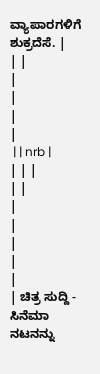ವ್ಯಾಪಾರಗಳಿಗೆ ಶುಕ್ರದೆಸೆ. |
| |
|
|
|
|
 | | nrb |
| | |
| |
|
|
|
|
|
| ಚಿತ್ರ ಸುದ್ದಿ - ಸಿನೆಮಾ ನಟನನ್ನು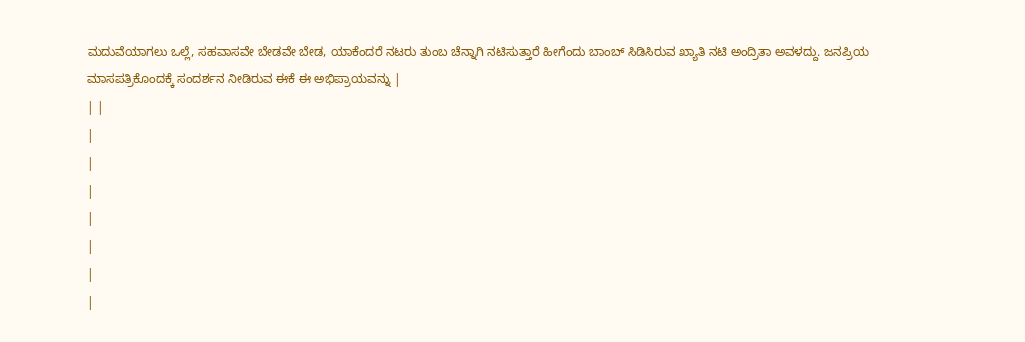ಮದುವೆಯಾಗಲು ಒಲ್ಲೆ, ಸಹವಾಸವೇ ಬೇಡವೇ ಬೇಡ, ಯಾಕೆಂದರೆ ನಟರು ತುಂಬ ಚೆನ್ನಾಗಿ ನಟಿಸುತ್ತಾರೆ ಹೀಗೆಂದು ಬಾಂಬ್ ಸಿಡಿಸಿರುವ ಖ್ಯಾತಿ ನಟಿ ಅಂದ್ರಿತಾ ಅವಳದ್ದು. ಜನಪ್ರಿಯ ಮಾಸಪತ್ರಿಕೊಂದಕ್ಕೆ ಸಂದರ್ಶನ ನೀಡಿರುವ ಈಕೆ ಈ ಅಭಿಪ್ರಾಯವನ್ನು |
| |
|
|
|
|
|
|
|